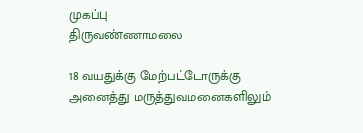முகப்பு
திருவண்ணாமலை

18 வயதுக்கு மேற்பட்டோருக்கு அனைத்து மருத்துவமனைகளிலும்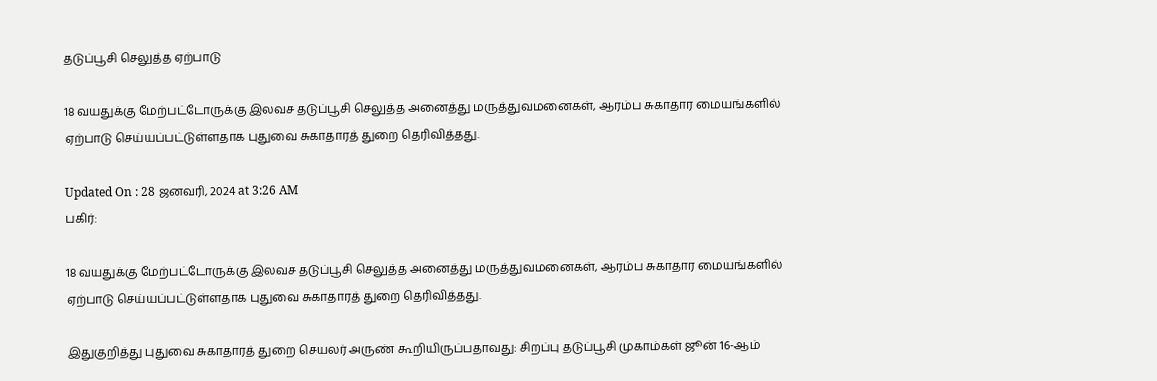தடுப்பூசி செலுத்த ஏற்பாடு

18 வயதுக்கு மேற்பட்டோருக்கு இலவச தடுப்பூசி செலுத்த அனைத்து மருத்துவமனைகள், ஆரம்ப சுகாதார மையங்களில் ஏற்பாடு செய்யப்பட்டுள்ளதாக புதுவை சுகாதாரத் துறை தெரிவித்தது.

Updated On : 28 ஜனவரி, 2024 at 3:26 AM
பகிர்:

18 வயதுக்கு மேற்பட்டோருக்கு இலவச தடுப்பூசி செலுத்த அனைத்து மருத்துவமனைகள், ஆரம்ப சுகாதார மையங்களில் ஏற்பாடு செய்யப்பட்டுள்ளதாக புதுவை சுகாதாரத் துறை தெரிவித்தது.

இதுகுறித்து புதுவை சுகாதாரத் துறை செயலர் அருண் கூறியிருப்பதாவது: சிறப்பு தடுப்பூசி முகாம்கள் ஜூன் 16-ஆம்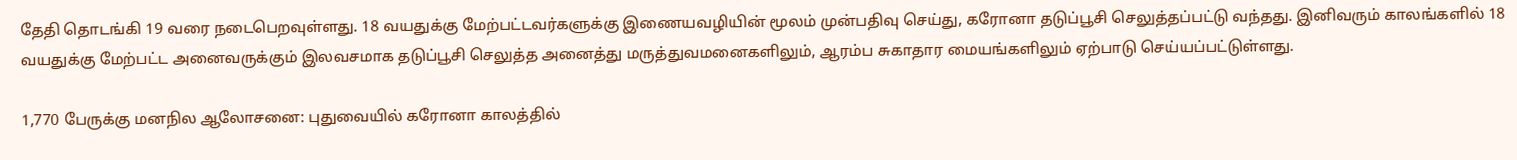தேதி தொடங்கி 19 வரை நடைபெறவுள்ளது. 18 வயதுக்கு மேற்பட்டவர்களுக்கு இணையவழியின் மூலம் முன்பதிவு செய்து, கரோனா தடுப்பூசி செலுத்தப்பட்டு வந்தது. இனிவரும் காலங்களில் 18 வயதுக்கு மேற்பட்ட அனைவருக்கும் இலவசமாக தடுப்பூசி செலுத்த அனைத்து மருத்துவமனைகளிலும், ஆரம்ப சுகாதார மையங்களிலும் ஏற்பாடு செய்யப்பட்டுள்ளது.

1,770 பேருக்கு மனநில ஆலோசனை: புதுவையில் கரோனா காலத்தில்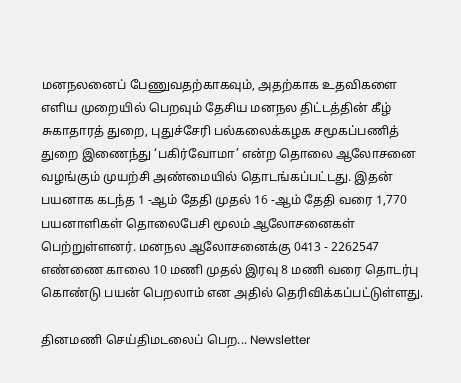மனநலனைப் பேணுவதற்காகவும், அதற்காக உதவிகளை எளிய முறையில் பெறவும் தேசிய மனநல திட்டத்தின் கீழ் சுகாதாரத் துறை, புதுச்சேரி பல்கலைக்கழக சமூகப்பணித் துறை இணைந்து ‘பகிர்வோமா’ என்ற தொலை ஆலோசனை வழங்கும் முயற்சி அண்மையில் தொடங்கப்பட்டது. இதன் பயனாக கடந்த 1 -ஆம் தேதி முதல் 16 -ஆம் தேதி வரை 1,770 பயனாளிகள் தொலைபேசி மூலம் ஆலோசனைகள் பெற்றுள்ளனர். மனநல ஆலோசனைக்கு 0413 - 2262547 எண்ணை காலை 10 மணி முதல் இரவு 8 மணி வரை தொடர்பு கொண்டு பயன் பெறலாம் என அதில் தெரிவிக்கப்பட்டுள்ளது.

தினமணி செய்திமடலைப் பெற... Newsletter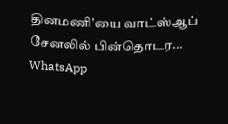தினமணி'யை வாட்ஸ்ஆப் சேனலில் பின்தொடர... WhatsApp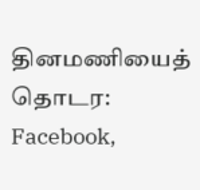தினமணியைத் தொடர: Facebook,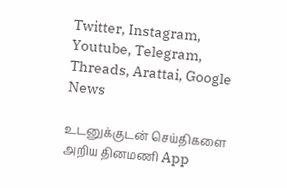Twitter, Instagram, Youtube, Telegram, Threads, Arattai, Google News

உடனுக்குடன் செய்திகளை அறிய தினமணி App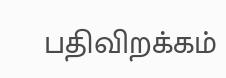பதிவிறக்கம்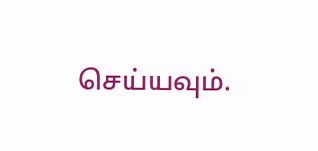செய்யவும்.